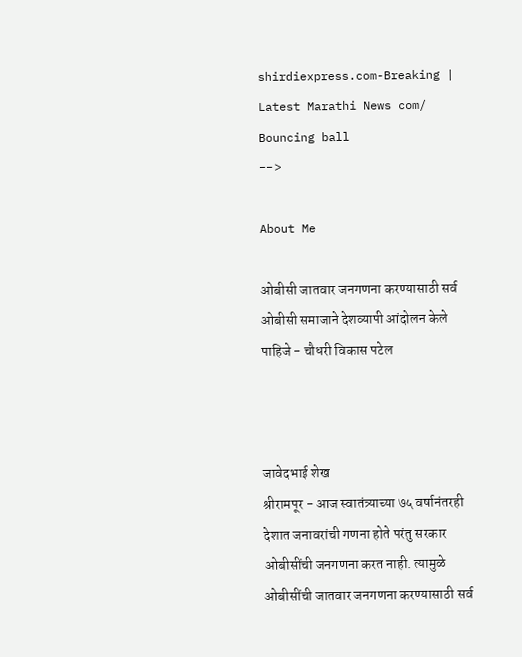shirdiexpress.com-Breaking | Latest Marathi News com/
Bouncing ball
-->

About Me

ओबीसी जातवार जनगणना करण्यासाठी सर्व ओबीसी समाजाने देशव्यापी आंदोलन केले पाहिजे - चौधरी विकास पटेल



जावेदभाई शेख
श्रीरामपूर - आज स्वातंत्र्याच्या ७५ वर्षानंतरही देशात जनावरांची गणना होते परंतु सरकार ओबीसींची जनगणना करत नाही. त्यामुळे ओबीसींची जातवार जनगणना करण्यासाठी सर्व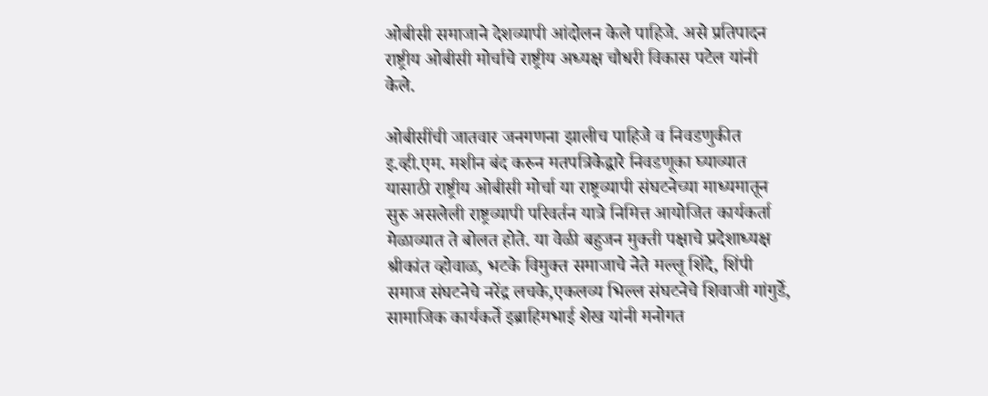ओबीसी समाजाने देशव्यापी आंदोलन केले पाहिजे. असे प्रतिपादन राष्ट्रीय ओबीसी मोर्चाचे राष्ट्रीय अध्यक्ष चौधरी विकास पटेल यांनी केले.

ओबीसींची जातवार जनगणना झालीच पाहिजे व निवडणुकीत इ.व्ही.एम. मशीन बंद करुन मतपत्रिकेद्वारे निवडणूका घ्याव्यात यासाठी राष्ट्रीय ओबीसी मोर्चा या राष्ट्रव्यापी संघटनेच्या माध्यमातून  सुरु असलेली राष्ट्रव्यापी परिवर्तन यात्रे निमित्त आयोजित कार्यकर्ता मेळाव्यात ते बोलत होते. या वेळी बहुजन मुक्ती पक्षाचे प्रदेशाध्यक्ष श्रीकांत व्होवाळ, भटके विमुक्त समाजाचे नेते मल्लू शिंदे, शिंपी समाज संघटनेचे नरेंद्र लचके,एकलव्य भिल्ल संघटनेचे शिवाजी गांगुर्डे, सामाजिक कार्यकर्ते इब्राहिमभाई शेख यांनी मनोगत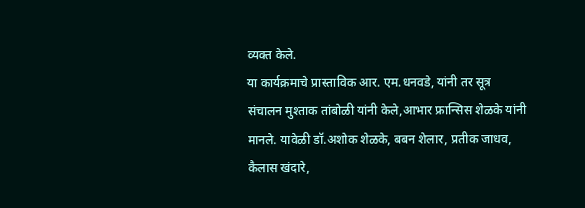व्यक्त केले.
या कार्यक्रमाचे प्रास्ताविक आर. एम.धनवडे, यांनी तर सूत्र संचालन मुश्ताक तांबोळी यांनी केले,आभार फ्रान्सिस शेळके यांनी मानले. यावेळी डॉ.अशोक शेळके, बबन शेलार, प्रतीक जाधव, कैलास खंदारे,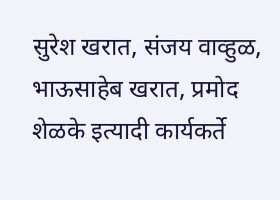सुरेश खरात, संजय वाव्हुळ, भाऊसाहेब खरात, प्रमोद शेळके इत्यादी कार्यकर्ते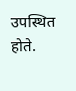उपस्थित होते.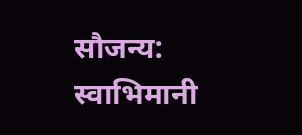सौजन्य: स्वाभिमानी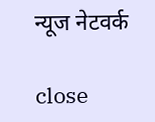न्यूज नेटवर्क

close